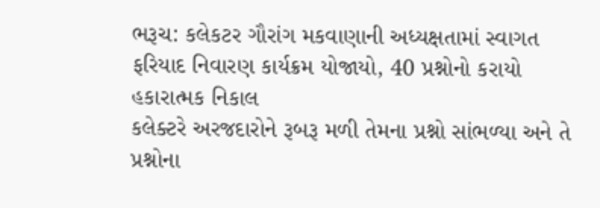ભરૂચ: કલેકટર ગૌરાંગ મકવાણાની અધ્યક્ષતામાં સ્વાગત ફરિયાદ નિવારણ કાર્યક્રમ યોજાયો, 40 પ્રશ્નોનો કરાયો હકારાત્મક નિકાલ
કલેક્ટરે અરજદારોને રૂબરૂ મળી તેમના પ્રશ્નો સાંભળ્યા અને તે પ્રશ્નોના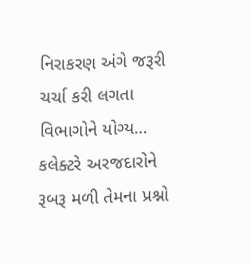નિરાકરણ અંગે જરૂરી ચર્ચા કરી લગતા વિભાગોને યોગ્ય…
કલેક્ટરે અરજદારોને રૂબરૂ મળી તેમના પ્રશ્નો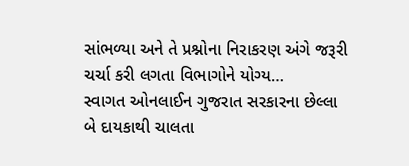સાંભળ્યા અને તે પ્રશ્નોના નિરાકરણ અંગે જરૂરી ચર્ચા કરી લગતા વિભાગોને યોગ્ય…
સ્વાગત ઓનલાઈન ગુજરાત સરકારના છેલ્લા બે દાયકાથી ચાલતા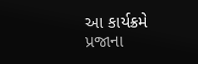આ કાર્યક્રમે પ્રજાના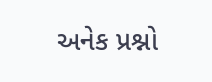અનેક પ્રશ્નો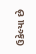ઉકેલ્યા છે